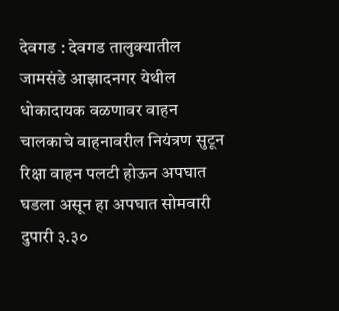देवगड : देवगड तालुक्यातील जामसंडे आझादनगर येथील धोकादायक वळणावर वाहन चालकाचे वाहनावरील नियंत्रण सुटून रिक्षा वाहन पलटी होऊन अपघात घडला असून हा अपघात सोमवारी दुपारी ३.३०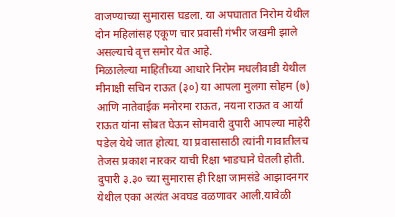वाजण्याच्या सुमारास घडला. या अपघातात निरोम येथील दोन महिलांसह एकूण चार प्रवासी गंभीर जखमी झाले असल्याचे वृत्त समोर येत आहे.
मिळालेल्या माहितीच्या आधारे निरोम मधलीवाडी येथील मीनाक्षी सचिन राऊत (३०) या आपला मुलगा सोहम (७) आणि नातेवाईक मनोरमा राऊत, नयना राऊत व आर्या राऊत यांना सोबत घेऊन सोमवारी दुपारी आपल्या माहेरी पडेल येथे जात होत्या. या प्रवासासाठी त्यांनी गावातीलच तेजस प्रकाश नारकर याची रिक्षा भाङघाने घेतली होती. दुपारी ३.३० च्या सुमारास ही रिक्षा जामसंडे आझादनगर येथील एका अत्यंत अवघड वळणावर आली.यावेळी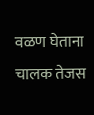वळण घेताना चालक तेजस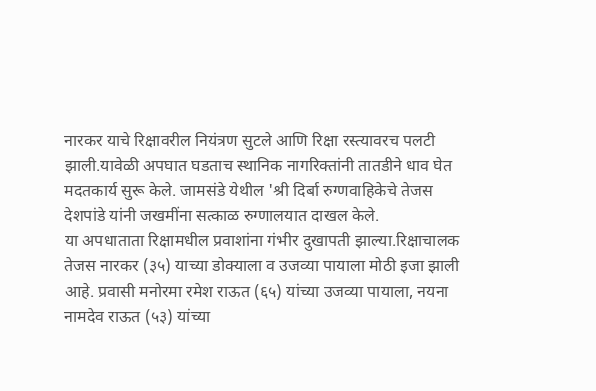नारकर याचे रिक्षावरील नियंत्रण सुटले आणि रिक्षा रस्त्यावरच पलटी झाली.यावेळी अपघात घडताच स्थानिक नागरिक्तांनी तातडीने धाव घेत मदतकार्य सुरू केले. जामसंडे येथील 'श्री दिर्बा रुग्णवाहिकेचे तेजस देशपांडे यांनी जखमींना सत्काळ रुग्णालयात दाखल केले.
या अपधाताता रिक्षामधील प्रवाशांना गंभीर दुखापती झाल्या.रिक्षाचालक तेजस नारकर (३५) याच्या डोक्याला व उजव्या पायाला मोठी इजा झाली आहे. प्रवासी मनोरमा रमेश राऊत (६५) यांच्या उजव्या पायाला, नयना नामदेव राऊत (५३) यांच्या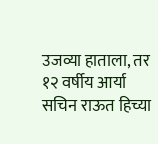उजव्या हाताला, तर १२ वर्षीय आर्या सचिन राऊत हिच्या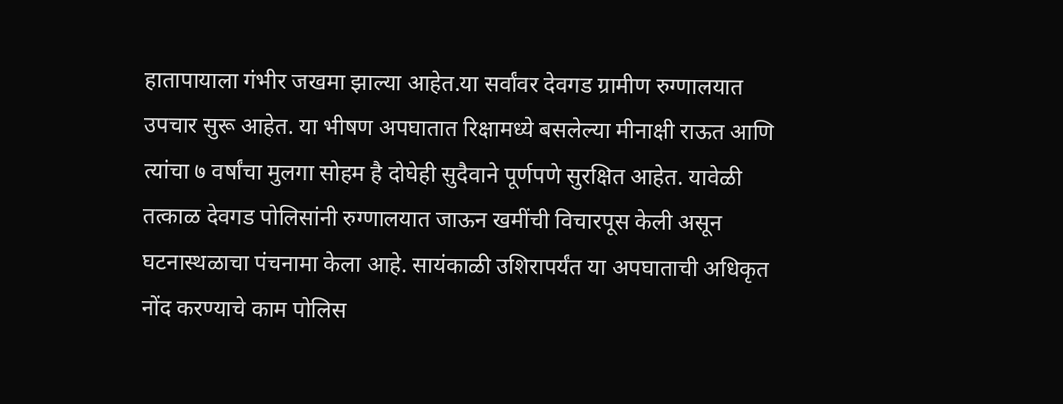हातापायाला गंभीर जखमा झाल्या आहेत.या सर्वांवर देवगड ग्रामीण रुग्णालयात उपचार सुरू आहेत. या भीषण अपघातात रिक्षामध्ये बसलेल्या मीनाक्षी राऊत आणि त्यांचा ७ वर्षांचा मुलगा सोहम है दोघेही सुदैवाने पूर्णपणे सुरक्षित आहेत. यावेळी तत्काळ देवगड पोलिसांनी रुग्णालयात जाऊन खमींची विचारपूस केली असून घटनास्थळाचा पंचनामा केला आहे. सायंकाळी उशिरापर्यंत या अपघाताची अधिकृत नोंद करण्याचे काम पोलिस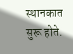स्थानकात सुरू होते.